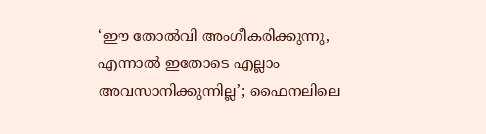‘ഈ തോൽവി അംഗീകരിക്കുന്നു, എന്നാൽ ഇതോടെ എല്ലാം അവസാനിക്കുന്നില്ല’; ഫൈനലിലെ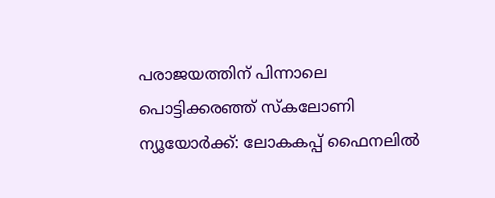പരാജയത്തിന് പിന്നാലെ പൊട്ടിക്കരഞ്ഞ് സ്കലോണി
ന്യൂയോർക്ക്: ലോകകപ്പ് ഫൈനലിൽ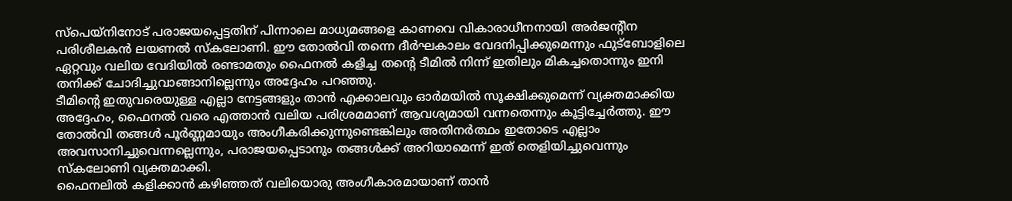സ്പെയ്നിനോട് പരാജയപ്പെട്ടതിന് പിന്നാലെ മാധ്യമങ്ങളെ കാണവെ വികാരാധീനനായി അർജന്റീന പരിശീലകൻ ലയണൽ സ്കലോണി. ഈ തോൽവി തന്നെ ദീർഘകാലം വേദനിപ്പിക്കുമെന്നും ഫുട്ബോളിലെ ഏറ്റവും വലിയ വേദിയിൽ രണ്ടാമതും ഫൈനൽ കളിച്ച തന്റെ ടീമിൽ നിന്ന് ഇതിലും മികച്ചതൊന്നും ഇനി തനിക്ക് ചോദിച്ചുവാങ്ങാനില്ലെന്നും അദ്ദേഹം പറഞ്ഞു.
ടീമിന്റെ ഇതുവരെയുള്ള എല്ലാ നേട്ടങ്ങളും താൻ എക്കാലവും ഓർമയിൽ സൂക്ഷിക്കുമെന്ന് വ്യക്തമാക്കിയ അദ്ദേഹം, ഫൈനൽ വരെ എത്താൻ വലിയ പരിശ്രമമാണ് ആവശ്യമായി വന്നതെന്നും കൂട്ടിച്ചേർത്തു. ഈ തോൽവി തങ്ങൾ പൂർണ്ണമായും അംഗീകരിക്കുന്നുണ്ടെങ്കിലും അതിനർത്ഥം ഇതോടെ എല്ലാം അവസാനിച്ചുവെന്നല്ലെന്നും, പരാജയപ്പെടാനും തങ്ങൾക്ക് അറിയാമെന്ന് ഇത് തെളിയിച്ചുവെന്നും സ്കലോണി വ്യക്തമാക്കി.
ഫൈനലിൽ കളിക്കാൻ കഴിഞ്ഞത് വലിയൊരു അംഗീകാരമായാണ് താൻ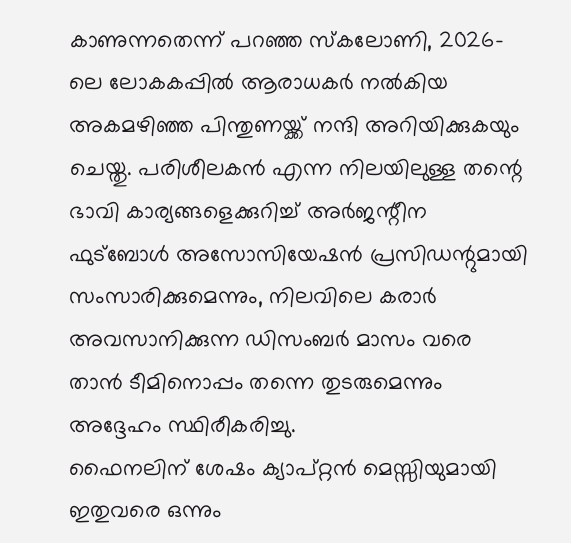കാണുന്നതെന്ന് പറഞ്ഞ സ്കലോണി, 2026-ലെ ലോകകപ്പിൽ ആരാധകർ നൽകിയ അകമഴിഞ്ഞ പിന്തുണയ്ക്ക് നന്ദി അറിയിക്കുകയും ചെയ്തു. പരിശീലകൻ എന്ന നിലയിലുള്ള തന്റെ ഭാവി കാര്യങ്ങളെക്കുറിച്ച് അർജന്റീന ഫുട്ബോൾ അസോസിയേഷൻ പ്രസിഡന്റുമായി സംസാരിക്കുമെന്നും, നിലവിലെ കരാർ അവസാനിക്കുന്ന ഡിസംബർ മാസം വരെ താൻ ടീമിനൊപ്പം തന്നെ തുടരുമെന്നും അദ്ദേഹം സ്ഥിരീകരിച്ചു.
ഫൈനലിന് ശേഷം ക്യാപ്റ്റൻ മെസ്സിയുമായി ഇതുവരെ ഒന്നും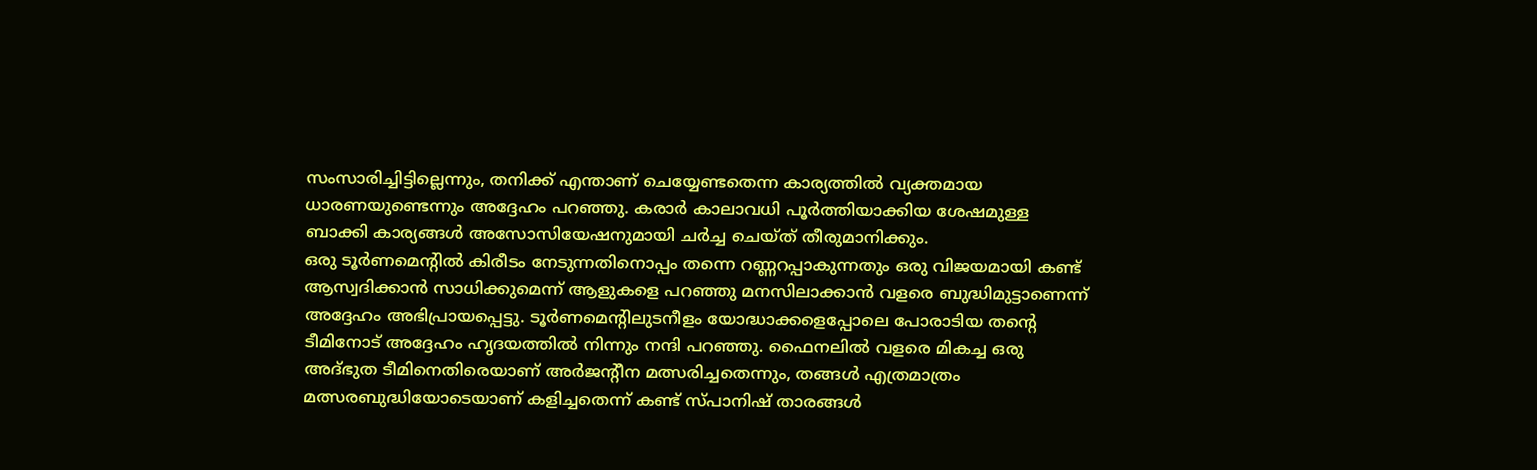സംസാരിച്ചിട്ടില്ലെന്നും, തനിക്ക് എന്താണ് ചെയ്യേണ്ടതെന്ന കാര്യത്തിൽ വ്യക്തമായ ധാരണയുണ്ടെന്നും അദ്ദേഹം പറഞ്ഞു. കരാർ കാലാവധി പൂർത്തിയാക്കിയ ശേഷമുള്ള ബാക്കി കാര്യങ്ങൾ അസോസിയേഷനുമായി ചർച്ച ചെയ്ത് തീരുമാനിക്കും.
ഒരു ടൂർണമെന്റിൽ കിരീടം നേടുന്നതിനൊപ്പം തന്നെ റണ്ണറപ്പാകുന്നതും ഒരു വിജയമായി കണ്ട് ആസ്വദിക്കാൻ സാധിക്കുമെന്ന് ആളുകളെ പറഞ്ഞു മനസിലാക്കാൻ വളരെ ബുദ്ധിമുട്ടാണെന്ന് അദ്ദേഹം അഭിപ്രായപ്പെട്ടു. ടൂർണമെന്റിലുടനീളം യോദ്ധാക്കളെപ്പോലെ പോരാടിയ തന്റെ ടീമിനോട് അദ്ദേഹം ഹൃദയത്തിൽ നിന്നും നന്ദി പറഞ്ഞു. ഫൈനലിൽ വളരെ മികച്ച ഒരു അദ്ഭുത ടീമിനെതിരെയാണ് അർജന്റീന മത്സരിച്ചതെന്നും, തങ്ങൾ എത്രമാത്രം മത്സരബുദ്ധിയോടെയാണ് കളിച്ചതെന്ന് കണ്ട് സ്പാനിഷ് താരങ്ങൾ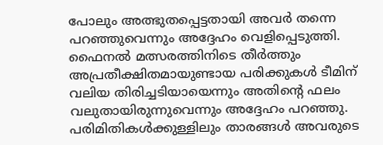പോലും അത്ഭുതപ്പെട്ടതായി അവർ തന്നെ പറഞ്ഞുവെന്നും അദ്ദേഹം വെളിപ്പെടുത്തി.
ഫൈനൽ മത്സരത്തിനിടെ തീർത്തും അപ്രതീക്ഷിതമായുണ്ടായ പരിക്കുകൾ ടീമിന് വലിയ തിരിച്ചടിയായെന്നും അതിന്റെ ഫലം വലുതായിരുന്നുവെന്നും അദ്ദേഹം പറഞ്ഞു. പരിമിതികൾക്കുള്ളിലും താരങ്ങൾ അവരുടെ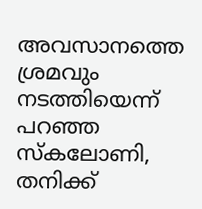അവസാനത്തെ ശ്രമവും നടത്തിയെന്ന് പറഞ്ഞ സ്കലോണി, തനിക്ക്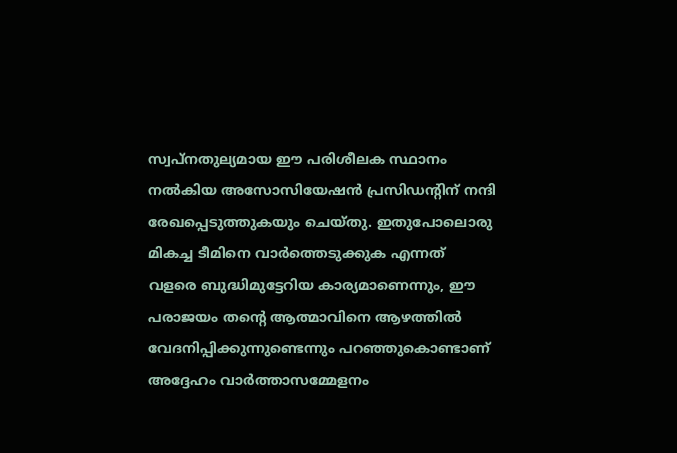സ്വപ്നതുല്യമായ ഈ പരിശീലക സ്ഥാനം നൽകിയ അസോസിയേഷൻ പ്രസിഡന്റിന് നന്ദി രേഖപ്പെടുത്തുകയും ചെയ്തു. ഇതുപോലൊരു മികച്ച ടീമിനെ വാർത്തെടുക്കുക എന്നത് വളരെ ബുദ്ധിമുട്ടേറിയ കാര്യമാണെന്നും, ഈ പരാജയം തന്റെ ആത്മാവിനെ ആഴത്തിൽ വേദനിപ്പിക്കുന്നുണ്ടെന്നും പറഞ്ഞുകൊണ്ടാണ് അദ്ദേഹം വാർത്താസമ്മേളനം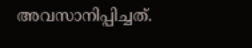അവസാനിപ്പിച്ചത്.